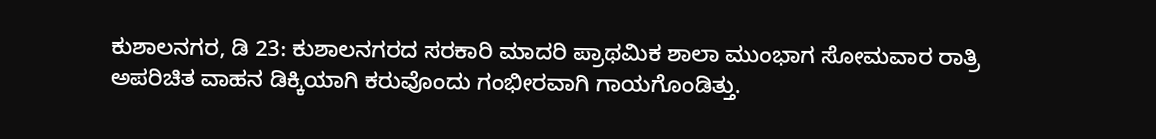ಕುಶಾಲನಗರ, ಡಿ 23: ಕುಶಾಲನಗರದ ಸರಕಾರಿ ಮಾದರಿ ಪ್ರಾಥಮಿಕ ಶಾಲಾ ಮುಂಭಾಗ ಸೋಮವಾರ ರಾತ್ರಿ ಅಪರಿಚಿತ ವಾಹನ ಡಿಕ್ಕಿಯಾಗಿ ಕರುವೊಂದು ಗಂಭೀರವಾಗಿ ಗಾಯಗೊಂಡಿತ್ತು.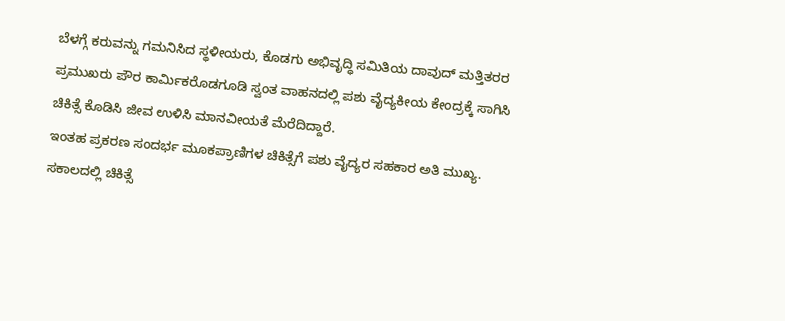ಬೆಳಗ್ಗೆ ಕರುವನ್ನು ಗಮನಿಸಿದ ಸ್ಥಳೀಯರು, ಕೊಡಗು ಅಭಿವೃದ್ಧಿ ಸಮಿತಿಯ ದಾವುದ್ ಮತ್ತಿತರರ ಪ್ರಮುಖರು ಪೌರ ಕಾರ್ಮಿಕರೊಡಗೂಡಿ ಸ್ವಂತ ವಾಹನದಲ್ಲಿ ಪಶು ವೈದ್ಯಕೀಯ ಕೇಂದ್ರಕ್ಕೆ ಸಾಗಿಸಿ ಚಿಕಿತ್ಸೆ ಕೊಡಿಸಿ ಜೀವ ಉಳಿಸಿ ಮಾನವೀಯತೆ ಮೆರೆದಿದ್ದಾರೆ.
ಇಂತಹ ಪ್ರಕರಣ ಸಂದರ್ಭ ಮೂಕಪ್ರಾಣಿಗಳ ಚಿಕಿತ್ಸೆಗೆ ಪಶು ವೈದ್ಯರ ಸಹಕಾರ ಅತಿ ಮುಖ್ಯ. ಸಕಾಲದಲ್ಲಿ ಚಿಕಿತ್ಸೆ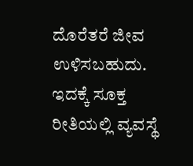ದೊರೆತರೆ ಜೀವ ಉಳಿಸಬಹುದು. ಇದಕ್ಕೆ ಸೂಕ್ತ ರೀತಿಯಲ್ಲಿ ವ್ಯವಸ್ಥೆ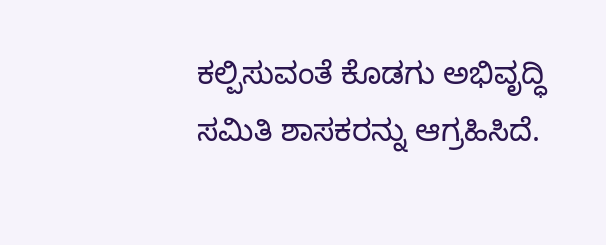ಕಲ್ಪಿಸುವಂತೆ ಕೊಡಗು ಅಭಿವೃದ್ಧಿ ಸಮಿತಿ ಶಾಸಕರನ್ನು ಆಗ್ರಹಿಸಿದೆ.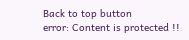Back to top button
error: Content is protected !!